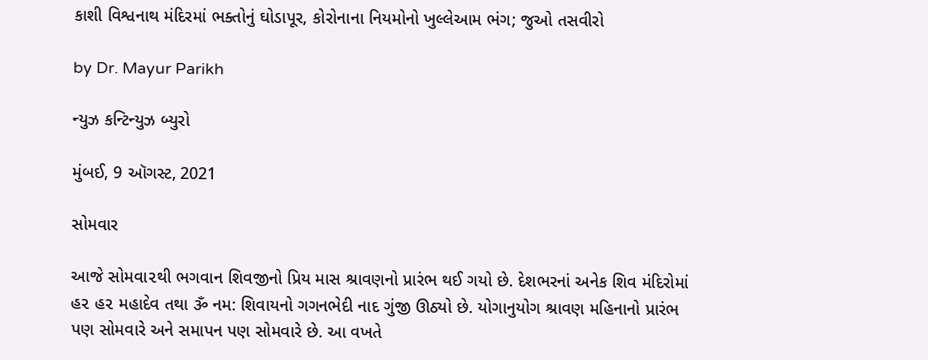કાશી વિશ્વનાથ મંદિરમાં ભક્તોનું ઘોડાપૂર, કોરોનાના નિયમોનો ખુલ્લેઆમ ભંગ; જુઓ તસવીરો

by Dr. Mayur Parikh

ન્યુઝ કન્ટિન્યુઝ બ્યુરો

મુંબઈ, 9 ઑગસ્ટ, 2021

સોમવાર

આજે સોમવા૨થી ભગવાન શિવજીનો પ્રિય માસ શ્રાવણનો પ્રારંભ થઈ ગયો છે. દેશભરનાં અનેક શિવ મંદિરોમાં હ૨ હ૨ મહાદેવ તથા ૐ નમ: શિવાયનો ગગનભેદી નાદ ગુંજી ઊઠ્યો છે. યોગાનુયોગ શ્રાવણ મહિનાનો પ્રારંભ પણ સોમવારે અને સમાપન પણ સોમવારે છે. આ વખતે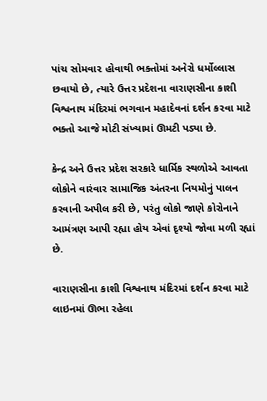પાંચ સોમવા૨ હોવાથી ભક્તોમાં અનેરો ધર્મોલ્લાસ છવાયો છે, ત્યારે ઉત્તર પ્રદેશના વારાણસીના કાશી વિશ્વનાથ મંદિરમાં ભગવાન મહાદેવનાં દર્શન કરવા માટે ભક્તો આજે મોટી સંખ્યામાં ઊમટી પડ્યા છે.

કેન્દ્ર અને ઉત્તર પ્રદેશ સરકારે ધાર્મિક સ્થળોએ આવતા લોકોને વારંવાર સામાજિક અંતરના નિયમોનું પાલન કરવાની અપીલ કરી છે, પરંતુ લોકો જાણે કોરોનાને આમંત્રણ આપી રહ્યા હોય એવાં દૃશ્યો જોવા મળી રહ્યાં છે.

વારાણસીના કાશી વિશ્વનાથ મંદિરમાં દર્શન કરવા માટે લાઇનમાં ઊભા રહેલા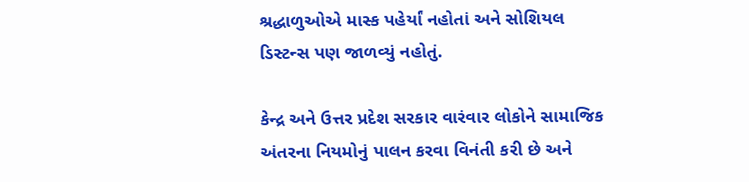શ્રદ્ધાળુઓએ માસ્ક પહેર્યાં નહોતાં અને સોશિયલ ડિસ્ટન્સ પણ જાળવ્યું નહોતું.

કેન્દ્ર અને ઉત્તર પ્રદેશ સરકાર વારંવાર લોકોને સામાજિક અંતરના નિયમોનું પાલન કરવા વિનંતી કરી છે અને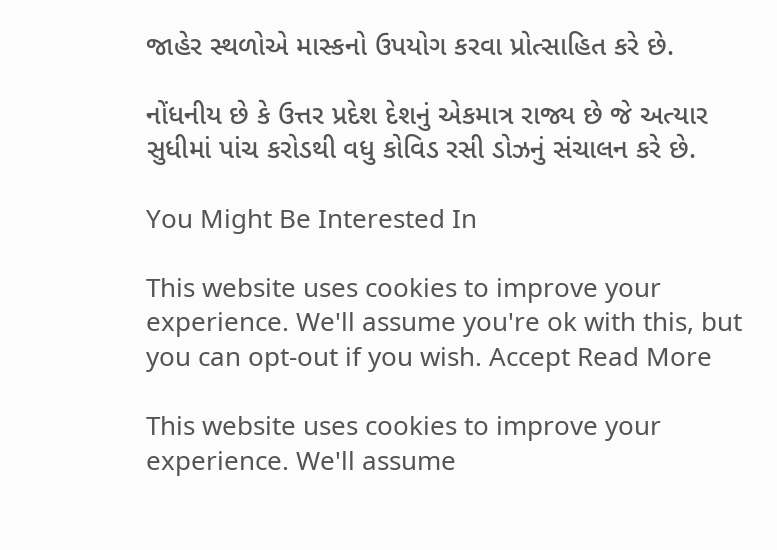જાહેર સ્થળોએ માસ્કનો ઉપયોગ કરવા પ્રોત્સાહિત કરે છે.

નોંધનીય છે કે ઉત્તર પ્રદેશ દેશનું એકમાત્ર રાજ્ય છે જે અત્યાર સુધીમાં પાંચ કરોડથી વધુ કોવિડ રસી ડોઝનું સંચાલન કરે છે.

You Might Be Interested In

This website uses cookies to improve your experience. We'll assume you're ok with this, but you can opt-out if you wish. Accept Read More

This website uses cookies to improve your experience. We'll assume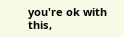you're ok with this,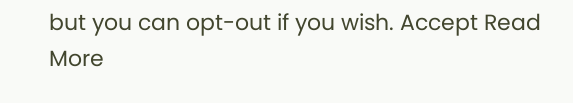but you can opt-out if you wish. Accept Read More